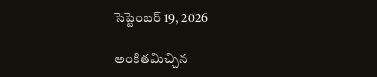సెప్టెంబర్ 19, 2026

అంకితమిచ్చిన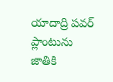యాదాద్రి పవర్ ప్లాంటును జాతికి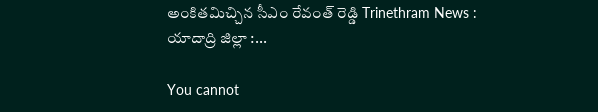అంకితమిచ్చిన సీఎం రేవంత్ రెడ్డి Trinethram News : యాదాద్రి జిల్లా :...

You cannot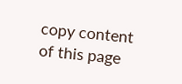copy content of this page